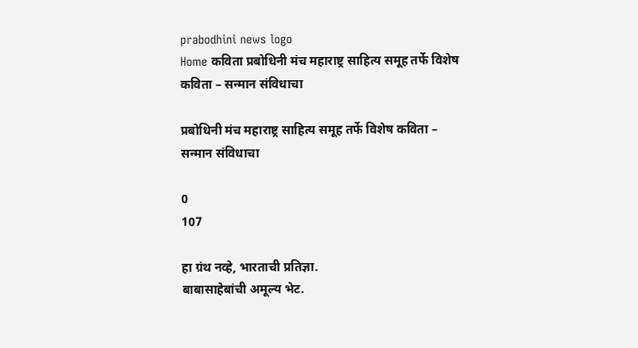prabodhini news logo
Home कविता प्रबोधिनी मंच महाराष्ट्र साहित्य समूह तर्फे विशेष कविता – सन्मान संविधाचा

प्रबोधिनी मंच महाराष्ट्र साहित्य समूह तर्फे विशेष कविता – सन्मान संविधाचा

0
107

हा ग्रंथ नव्हे, भारताची प्रतिज्ञा.
बाबासाहेबांची अमूल्य भेट.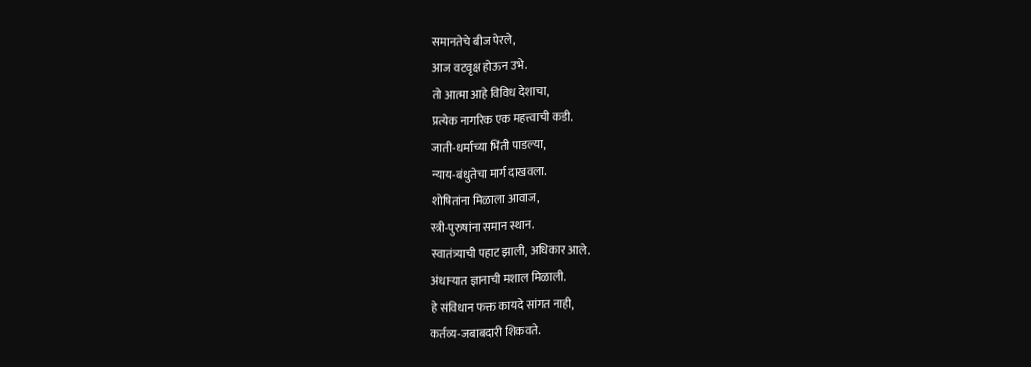समानतेचे बीज पेरले,
आज वटवृक्ष होऊन उभे.
तो आत्मा आहे विविध देशाचा,
प्रत्येक नागरिक एक महत्त्वाची कडी.
जाती-धर्माच्या भिंती पाडल्या,
न्याय-बंधुतेचा मार्ग दाखवला.
शोषितांना मिळाला आवाज,
स्त्री-पुरुषांना समान स्थान.
स्वातंत्र्याची पहाट झाली, अधिकार आले.
अंधाऱ्यात ज्ञानाची मशाल मिळाली.
हे संविधान फक्त कायदे सांगत नाही,
कर्तव्य-जबाबदारी शिकवते.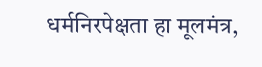धर्मनिरपेक्षता हा मूलमंत्र,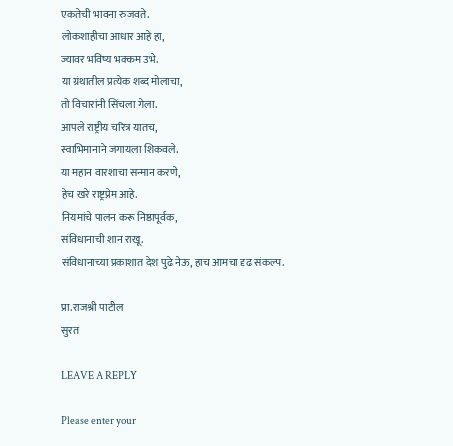एकतेची भावना रुजवते.
लोकशाहीचा आधार आहे हा,
ज्यावर भविष्य भक्कम उभे.
या ग्रंथातील प्रत्येक शब्द मोलाचा,
तो विचारांनी सिंचला गेला.
आपले राष्ट्रीय चरित्र यातच,
स्वाभिमानाने जगायला शिकवले.
या महान वारशाचा सन्मान करणे,
हेच खरे राष्ट्रप्रेम आहे.
नियमांचे पालन करू निष्ठापूर्वक,
संविधानाची शान राखू.
संविधानाच्या प्रकाशात देश पुढे नेऊ, हाच आमचा दृढ संकल्प.

प्रा.राजश्री पाटील
सुरत

LEAVE A REPLY

Please enter your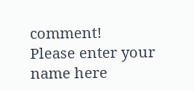comment!
Please enter your name here